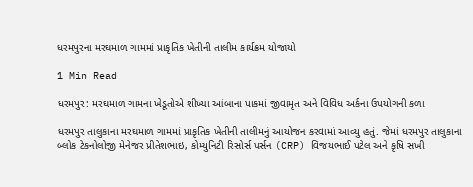ધરમપુરના મરઘમાળ ગામમાં પ્રાકૃતિક ખેતીની તાલીમ કાર્યક્રમ યોજાયો

1 Min Read

ધરમપુર: મરઘમાળ ગામના ખેડૂતોએ શીખ્યા આંબાના પાકમાં જીવામૃત અને વિવિધ અર્કના ઉપયોગની કળા

ધરમપુર તાલુકાના મરઘમાળ ગામમાં પ્રાકૃતિક ખેતીની તાલીમનું આયોજન કરવામાં આવ્યુ હતું. જેમાં ધરમપુર તાલુકાના બ્લોક ટેકનોલોજી મેનેજર પ્રીતેશભાઇ, કોમ્યુનિટી રિસોર્સ પર્સન (CRP) વિજયભાઈ પટેલ અને કૃષિ સખી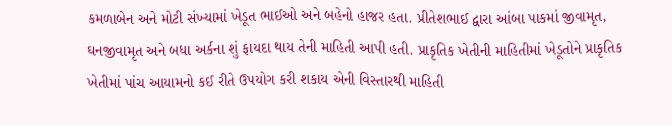કમળાબેન અને મોટી સંખ્યામાં ખેડૂત ભાઈઓ અને બહેનો હાજર હતા. પ્રીતેશભાઈ દ્વારા આંબા પાકમાં જીવામૃત, ઘનજીવામૃત અને બધા અર્કના શું ફાયદા થાય તેની માહિતી આપી હતી. પ્રાકૃતિક ખેતીની માહિતીમાં ખેડૂતોને પ્રાકૃતિક ખેતીમાં પાંચ આયામનો કઈ રીતે ઉપયોગ કરી શકાય એની વિસ્તારથી માહિતી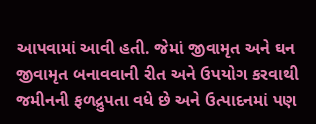આપવામાં આવી હતી. જેમાં જીવામૃત અને ઘન જીવામૃત બનાવવાની રીત અને ઉપયોગ કરવાથી જમીનની ફળદ્રુપતા વધે છે અને ઉત્પાદનમાં પણ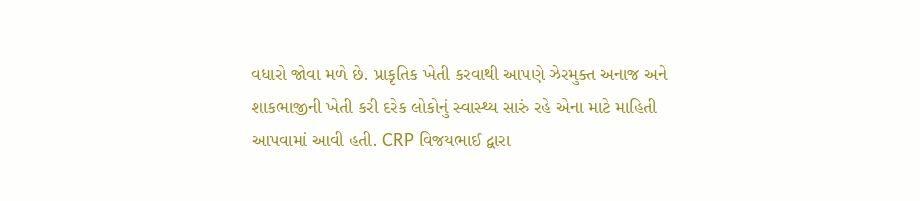વધારો જોવા મળે છે. પ્રાકૃતિક ખેતી કરવાથી આપણે ઝેરમુક્ત અનાજ અને શાકભાજીની ખેતી કરી દરેક લોકોનું સ્વાસ્થ્ય સારું રહે એના માટે માહિતી આપવામાં આવી હતી. CRP વિજયભાઈ દ્વારા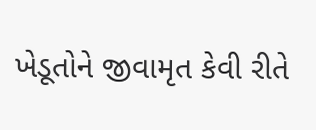ખેડૂતોને જીવામૃત કેવી રીતે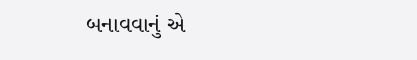બનાવવાનું એ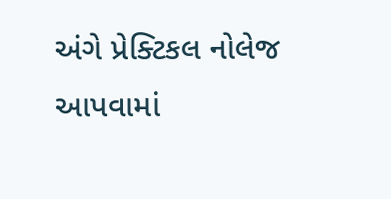અંગે પ્રેક્ટિકલ નોલેજ આપવામાં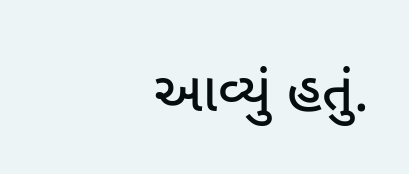આવ્યું હતું.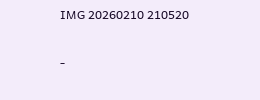IMG 20260210 210520

-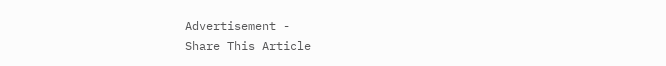Advertisement -
Share This Article